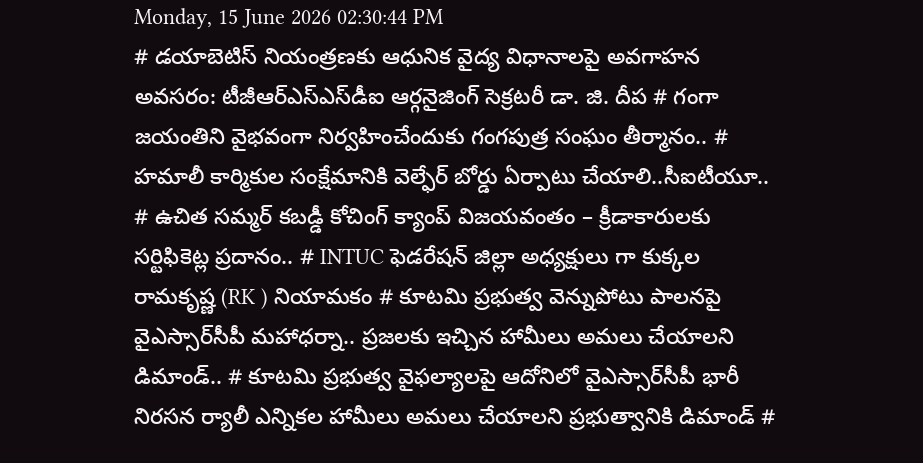Monday, 15 June 2026 02:30:44 PM
# డయాబెటిస్ నియంత్రణకు ఆధునిక వైద్య విధానాలపై అవగాహన అవసరం: టీజీఆర్‌ఎస్‌ఎస్‌డీఐ ఆర్గనైజింగ్ సెక్రటరీ డా. జి. దీప # గంగా జయంతిని వైభవంగా నిర్వహించేందుకు గంగపుత్ర సంఘం తీర్మానం.. # హమాలీ కార్మికుల సంక్షేమానికి వెల్ఫేర్ బోర్డు ఏర్పాటు చేయాలి..సీఐటీయూ.. # ఉచిత సమ్మర్ కబడ్డీ కోచింగ్ క్యాంప్ విజయవంతం – క్రీడాకారులకు సర్టిఫికెట్ల ప్రదానం.. # INTUC ఫెడరేషన్ జిల్లా అధ్యక్షులు గా కుక్కల రామకృష్ణ (RK ) నియామకం # కూటమి ప్రభుత్వ వెన్నుపోటు పాలనపై వైఎస్సార్‌సీపీ మహాధర్నా.. ప్రజలకు ఇచ్చిన హామీలు అమలు చేయాలని డిమాండ్.. # కూటమి ప్రభుత్వ వైఫల్యాలపై ఆదోనిలో వైఎస్సార్‌సీపీ భారీ నిరసన ర్యాలీ ఎన్నికల హామీలు అమలు చేయాలని ప్రభుత్వానికి డిమాండ్ #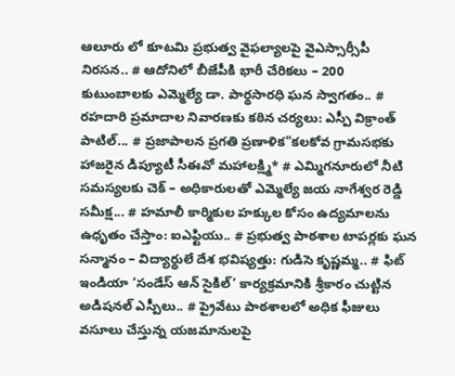ఆలూరు లో కూటమి ప్రభుత్వ వైఫల్యాలపై వైఎస్సార్సీపీ నిరసన.. # ఆదోనిలో బీజేపీకి భారీ చేరికలు – 200 కుటుంబాలకు ఎమ్మెల్యే డా. పార్థసారధి ఘన స్వాగతం.. # రహదారి ప్రమాదాల నివారణకు కఠిన చర్యలు: ఎస్పీ విక్రాంత్ పాటిల్... # ప్రజాపాలన ప్రగతి ప్రణాళిక"కలకోవ గ్రామసభకు హాజరైన డిప్యూటీ సీఈవో మహాలక్ష్మి* # ఎమ్మిగనూరులో నీటి సమస్యలకు చెక్ – అధికారులతో ఎమ్మెల్యే జయ నాగేశ్వర రెడ్డి సమీక్ష... # హమాలీ కార్మికుల హక్కుల కోసం ఉద్యమాలను ఉధృతం చేస్తాం: ఐఎఫ్టియు.. # ప్రభుత్వ పాఠశాల టాపర్లకు ఘన సన్మానం – విద్యార్థులే దేశ భవిష్యత్తు: గుడిసె కృష్ణమ్మ.. # ఫిట్ ఇండియా ‘సండేస్ ఆన్ సైకిల్’ కార్యక్రమానికి శ్రీకారం చుట్టిన అడిషనల్ ఎస్పీలు.. # ప్రైవేటు పాఠశాలలో అధిక ఫీజులు వసూలు చేస్తున్న యజమానులపై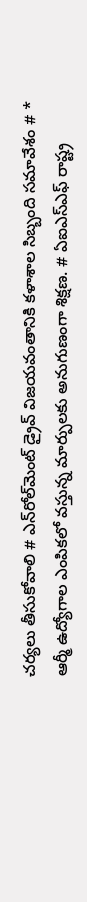చర్యలు తీసుకోవాలి # ఎన్‌రోల్‌మెంట్ డ్రైవ్ విజయవంతానికి కళాశాల సిబ్బంది సమావేశం # * ఆర్మీ ఉద్యోగాల ఎంపికలో వస్తున్న మార్పులకు అనుగుణంగా శిక్షణ. # ఏఐఎస్ఎఫ్ రాష్ట్ర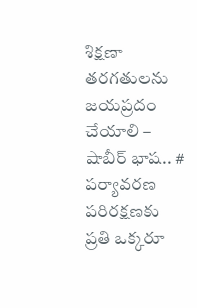శిక్షణా తరగతులను జయప్రదం చేయాలి – షాబీర్ భాష.. # పర్యావరణ పరిరక్షణకు ప్రతి ఒక్కరూ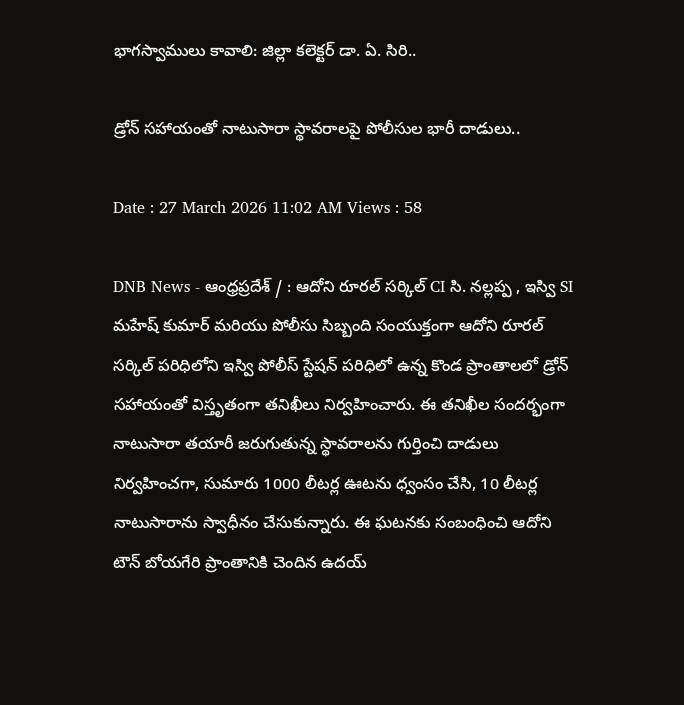భాగస్వాములు కావాలి: జిల్లా కలెక్టర్ డా. ఏ. సిరి..

డ్రోన్ సహాయంతో నాటుసారా స్థావరాలపై పోలీసుల భారీ దాడులు..

Date : 27 March 2026 11:02 AM Views : 58

DNB News - ఆంధ్రప్రదేశ్ / : ఆదోని రూరల్ సర్కిల్ CI సి. నల్లప్ప , ఇస్వి SI మహేష్ కుమార్ మరియు పోలీసు సిబ్బంది సంయుక్తంగా ఆదోని రూరల్ సర్కిల్ పరిధిలోని ఇస్వి పోలీస్ స్టేషన్ పరిధిలో ఉన్న కొండ ప్రాంతాలలో డ్రోన్ సహాయంతో విస్తృతంగా తనిఖీలు నిర్వహించారు. ఈ తనిఖీల సందర్భంగా నాటుసారా తయారీ జరుగుతున్న స్థావరాలను గుర్తించి దాడులు నిర్వహించగా, సుమారు 1000 లీటర్ల ఊటను ధ్వంసం చేసి, 10 లీటర్ల నాటుసారాను స్వాధీనం చేసుకున్నారు. ఈ ఘటనకు సంబంధించి ఆదోని టౌన్ బోయగేరి ప్రాంతానికి చెందిన ఉదయ్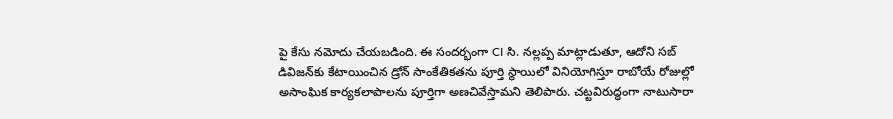పై కేసు నమోదు చేయబడింది. ఈ సందర్భంగా CI సి. నల్లప్ప మాట్లాడుతూ, ఆదోని సబ్ డివిజన్‌కు కేటాయించిన డ్రోన్ సాంకేతికతను పూర్తి స్థాయిలో వినియోగిస్తూ రాబోయే రోజుల్లో అసాంఘిక కార్యకలాపాలను పూర్తిగా అణచివేస్తామని తెలిపారు. చట్టవిరుద్ధంగా నాటుసారా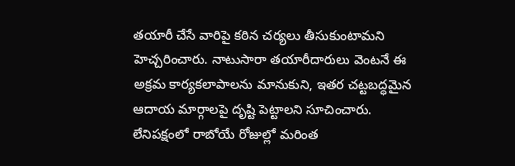తయారీ చేసే వారిపై కఠిన చర్యలు తీసుకుంటామని హెచ్చరించారు. నాటుసారా తయారీదారులు వెంటనే ఈ అక్రమ కార్యకలాపాలను మానుకుని, ఇతర చట్టబద్ధమైన ఆదాయ మార్గాలపై దృష్టి పెట్టాలని సూచించారు. లేనిపక్షంలో రాబోయే రోజుల్లో మరింత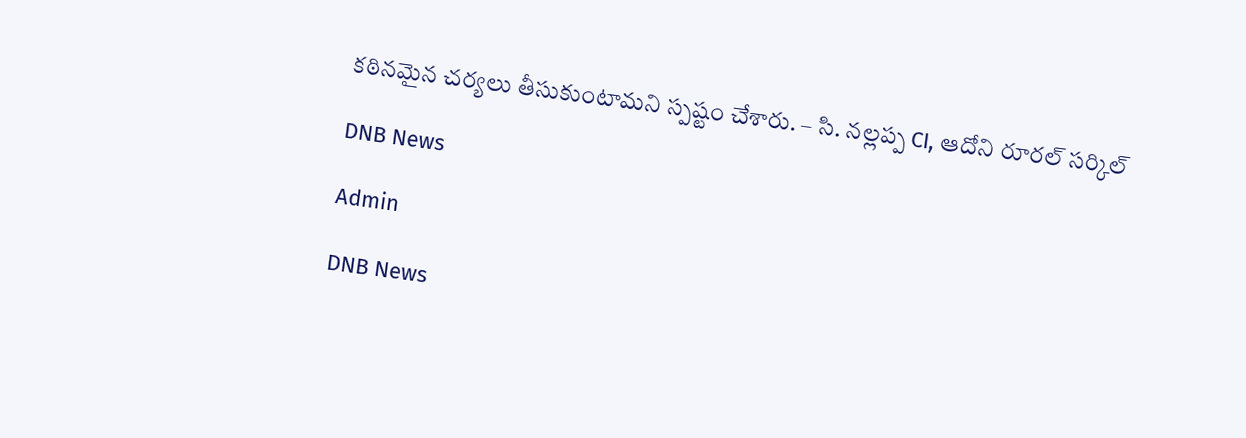కఠినమైన చర్యలు తీసుకుంటామని స్పష్టం చేశారు. – సి. నల్లప్ప CI, ఆదోని రూరల్ సర్కిల్

DNB News

Admin

DNB News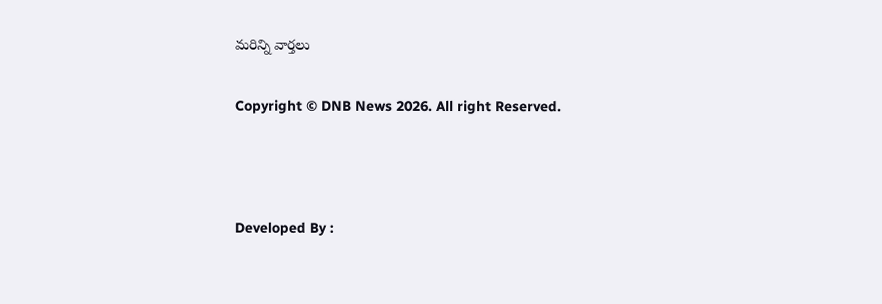మరిన్ని వార్తలు

Copyright © DNB News 2026. All right Reserved.



Developed By :